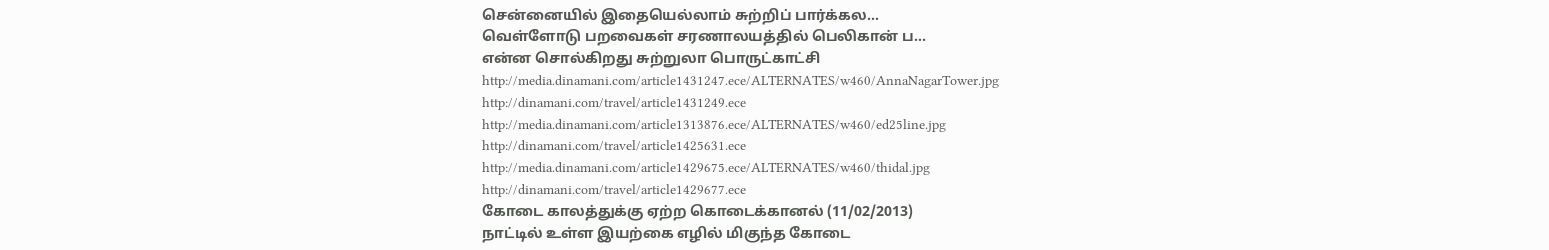சென்னையில் இதையெல்லாம் சுற்றிப் பார்க்கல...
வெள்ளோடு பறவைகள் சரணாலயத்தில் பெலிகான் ப...
என்ன சொல்கிறது சுற்றுலா பொருட்காட்சி
http://media.dinamani.com/article1431247.ece/ALTERNATES/w460/AnnaNagarTower.jpg
http://dinamani.com/travel/article1431249.ece
http://media.dinamani.com/article1313876.ece/ALTERNATES/w460/ed25line.jpg
http://dinamani.com/travel/article1425631.ece
http://media.dinamani.com/article1429675.ece/ALTERNATES/w460/thidal.jpg
http://dinamani.com/travel/article1429677.ece
கோடை காலத்துக்கு ஏற்ற கொடைக்கானல் (11/02/2013)
நாட்டில் உள்ள இயற்கை எழில் மிகுந்த கோடை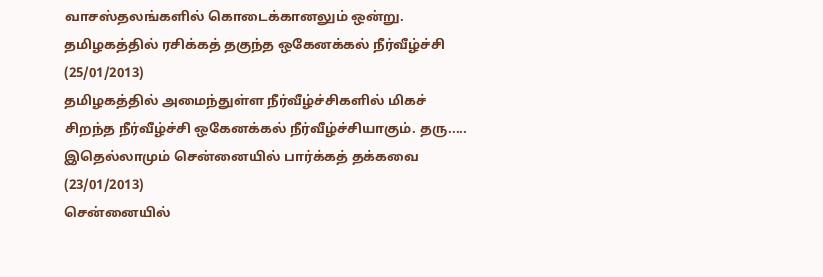வாசஸ்தலங்களில் கொடைக்கானலும் ஒன்று.
தமிழகத்தில் ரசிக்கத் தகுந்த ஒகேனக்கல் நீர்வீழ்ச்சி (25/01/2013)
தமிழகத்தில் அமைந்துள்ள நீர்வீழ்ச்சிகளில் மிகச் சிறந்த நீர்வீழ்ச்சி ஒகேனக்கல் நீர்வீழ்ச்சியாகும். தரு.....
இதெல்லாமும் சென்னையில் பார்க்கத் தக்கவை (23/01/2013)
சென்னையில்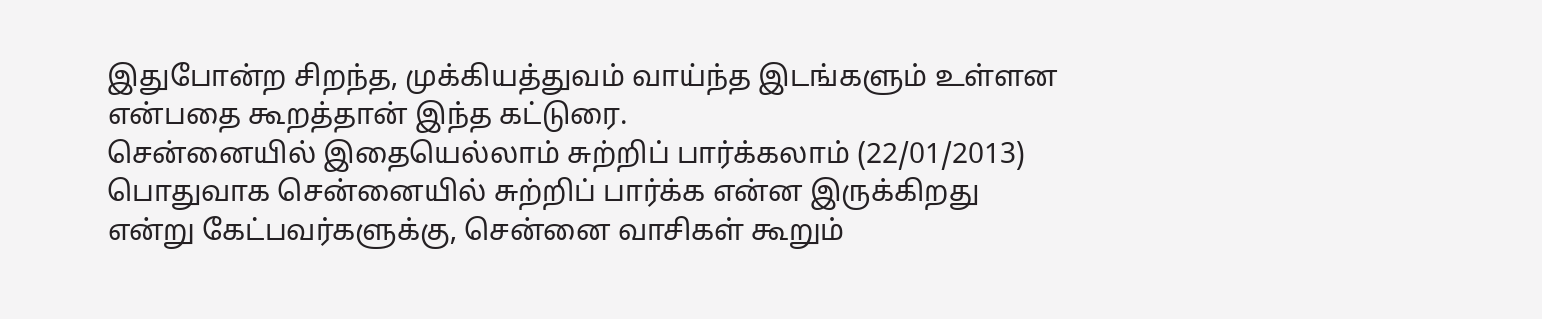இதுபோன்ற சிறந்த, முக்கியத்துவம் வாய்ந்த இடங்களும் உள்ளன என்பதை கூறத்தான் இந்த கட்டுரை.
சென்னையில் இதையெல்லாம் சுற்றிப் பார்க்கலாம் (22/01/2013)
பொதுவாக சென்னையில் சுற்றிப் பார்க்க என்ன இருக்கிறது என்று கேட்பவர்களுக்கு, சென்னை வாசிகள் கூறும்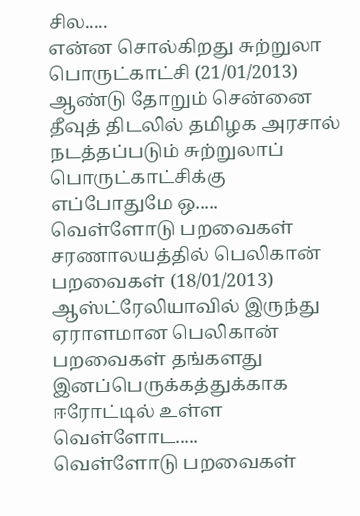சில.....
என்ன சொல்கிறது சுற்றுலா பொருட்காட்சி (21/01/2013)
ஆண்டு தோறும் சென்னை தீவுத் திடலில் தமிழக அரசால் நடத்தப்படும் சுற்றுலாப் பொருட்காட்சிக்கு எப்போதுமே ஒ.....
வெள்ளோடு பறவைகள் சரணாலயத்தில் பெலிகான் பறவைகள் (18/01/2013)
ஆஸ்ட்ரேலியாவில் இருந்து ஏராளமான பெலிகான் பறவைகள் தங்களது இனப்பெருக்கத்துக்காக ஈரோட்டில் உள்ள வெள்ளோட.....
வெள்ளோடு பறவைகள்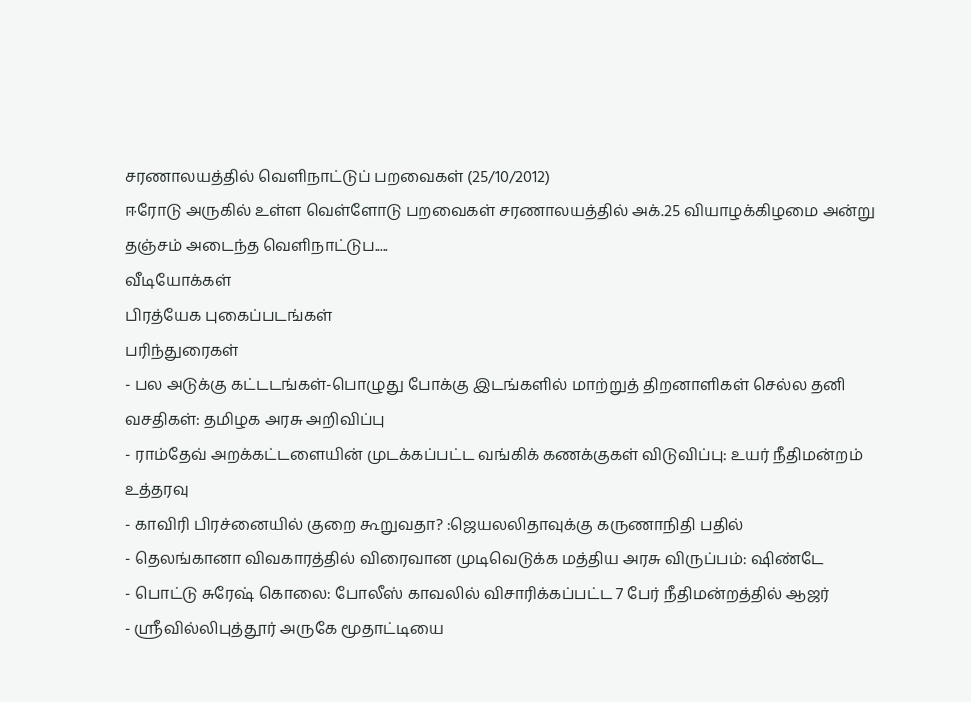சரணாலயத்தில் வெளிநாட்டுப் பறவைகள் (25/10/2012)
ஈரோடு அருகில் உள்ள வெள்ளோடு பறவைகள் சரணாலயத்தில் அக்.25 வியாழக்கிழமை அன்று தஞ்சம் அடைந்த வெளிநாட்டுப.....
வீடியோக்கள்
பிரத்யேக புகைப்படங்கள்
பரிந்துரைகள்
- பல அடுக்கு கட்டடங்கள்-பொழுது போக்கு இடங்களில் மாற்றுத் திறனாளிகள் செல்ல தனி வசதிகள்: தமிழக அரசு அறிவிப்பு
- ராம்தேவ் அறக்கட்டளையின் முடக்கப்பட்ட வங்கிக் கணக்குகள் விடுவிப்பு: உயர் நீதிமன்றம் உத்தரவு
- காவிரி பிரச்னையில் குறை கூறுவதா? :ஜெயலலிதாவுக்கு கருணாநிதி பதில்
- தெலங்கானா விவகாரத்தில் விரைவான முடிவெடுக்க மத்திய அரசு விருப்பம்: ஷிண்டே
- பொட்டு சுரேஷ் கொலை: போலீஸ் காவலில் விசாரிக்கப்பட்ட 7 பேர் நீதிமன்றத்தில் ஆஜர்
- ஸ்ரீவில்லிபுத்தூர் அருகே மூதாட்டியை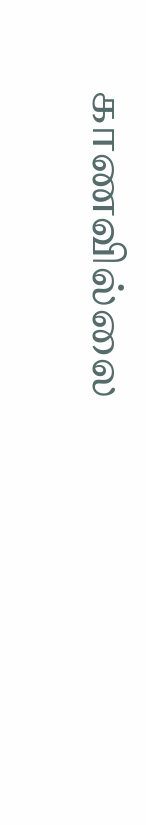காணவில்லை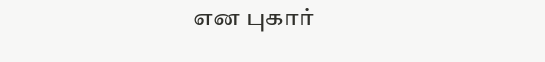என புகார்